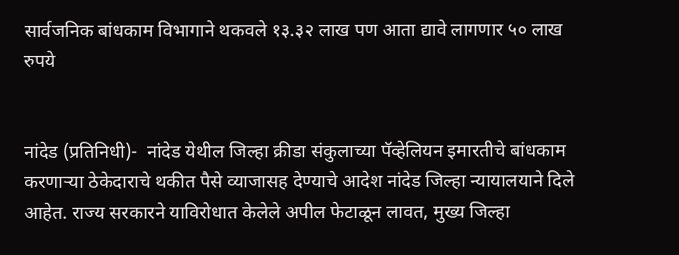सार्वजनिक बांधकाम विभागाने थकवले १३.३२ लाख पण आता द्यावे लागणार ५० लाख रुपये


नांदेड (प्रतिनिधी)-  नांदेड येथील जिल्हा क्रीडा संकुलाच्या पॅव्हेलियन इमारतीचे बांधकाम करणाऱ्या ठेकेदाराचे थकीत पैसे व्याजासह देण्याचे आदेश नांदेड जिल्हा न्यायालयाने दिले आहेत. राज्य सरकारने याविरोधात केलेले अपील फेटाळून लावत, मुख्य जिल्हा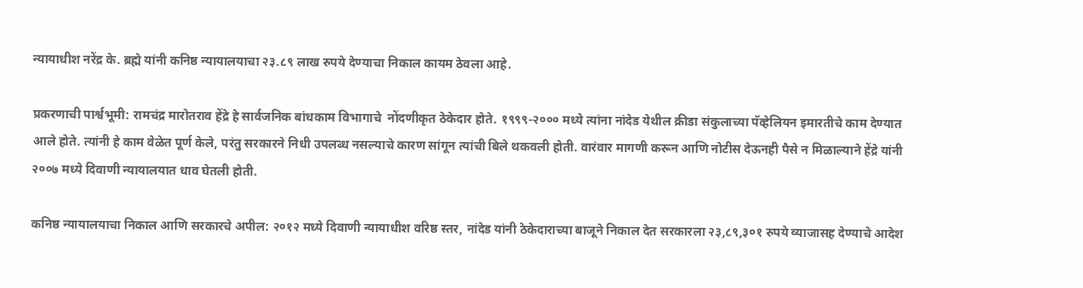न्यायाधीश नरेंद्र के. ब्रह्मे यांनी कनिष्ठ न्यायालयाचा २३.८९ लाख रुपये देण्याचा निकाल कायम ठेवला आहे.

प्रकरणाची पार्श्वभूमी: रामचंद्र मारोतराव हेंद्रे हे सार्वजनिक बांधकाम विभागाचे  नोंदणीकृत ठेकेदार होते. १९९९-२००० मध्ये त्यांना नांदेड येथील क्रीडा संकुलाच्या पॅव्हेलियन इमारतीचे काम देण्यात आले होते. त्यांनी हे काम वेळेत पूर्ण केले, परंतु सरकारने निधी उपलब्ध नसल्याचे कारण सांगून त्यांची बिले थकवली होती. वारंवार मागणी करून आणि नोटीस देऊनही पैसे न मिळाल्याने हेंद्रे यांनी २००७ मध्ये दिवाणी न्यायालयात धाव घेतली होती.

कनिष्ठ न्यायालयाचा निकाल आणि सरकारचे अपील: २०१२ मध्ये दिवाणी न्यायाधीश वरिष्ठ स्तर, नांदेड यांनी ठेकेदाराच्या बाजूने निकाल देत सरकारला २३,८९,३०१ रुपये व्याजासह देण्याचे आदेश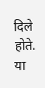दिले होते. या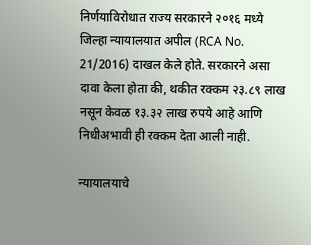निर्णयाविरोधात राज्य सरकारने २०१६ मध्ये जिल्हा न्यायालयात अपील (RCA No. 21/2016) दाखल केले होते. सरकारने असा दावा केला होता की, थकीत रक्कम २३.८९ लाख नसून केवळ १३.३२ लाख रुपये आहे आणि निधीअभावी ही रक्कम देता आली नाही.

न्यायालयाचे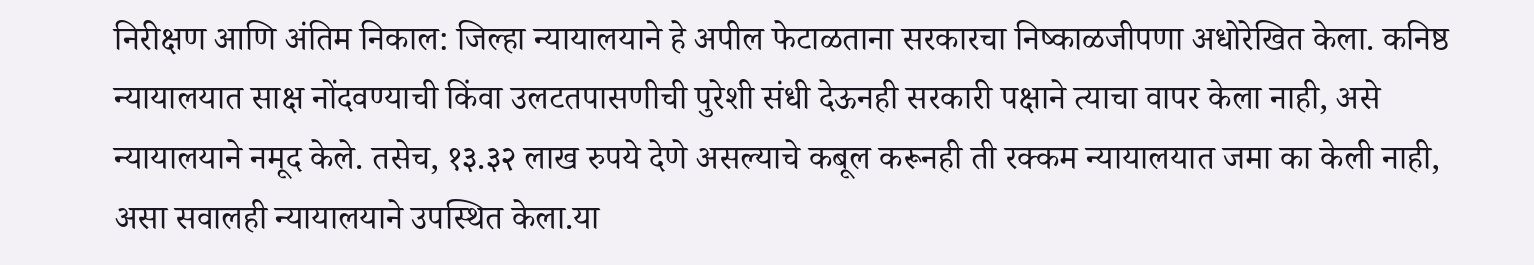निरीक्षण आणि अंतिम निकाल: जिल्हा न्यायालयाने हे अपील फेटाळताना सरकारचा निष्काळजीपणा अधोरेखित केला. कनिष्ठ न्यायालयात साक्ष नोंदवण्याची किंवा उलटतपासणीची पुरेशी संधी देऊनही सरकारी पक्षाने त्याचा वापर केला नाही, असे न्यायालयाने नमूद केले. तसेच, १३.३२ लाख रुपये देणे असल्याचे कबूल करूनही ती रक्कम न्यायालयात जमा का केली नाही, असा सवालही न्यायालयाने उपस्थित केला.या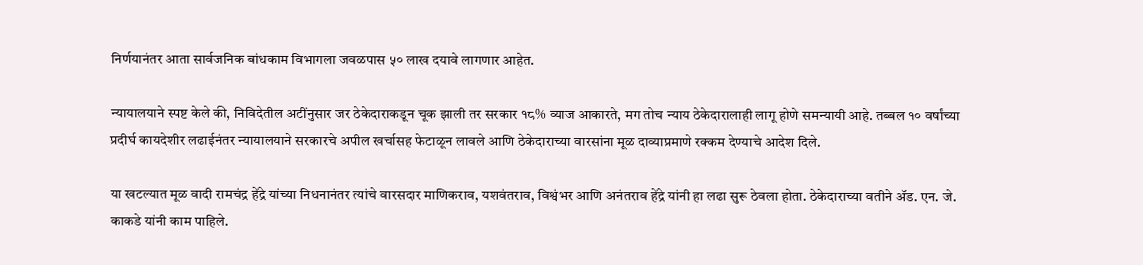निर्णयानंतर आता सार्वजनिक बांधकाम विभागला जवळपास ५० लाख दयावे लागणार आहेत.

न्यायालयाने स्पष्ट केले की, निविदेतील अटींनुसार जर ठेकेदाराकडून चूक झाली तर सरकार १८% व्याज आकारते, मग तोच न्याय ठेकेदारालाही लागू होणे समन्यायी आहे. तब्बल १० वर्षांच्या प्रदीर्घ कायदेशीर लढाईनंतर न्यायालयाने सरकारचे अपील खर्चासह फेटाळून लावले आणि ठेकेदाराच्या वारसांना मूळ दाव्याप्रमाणे रक्कम देण्याचे आदेश दिले.

या खटल्यात मूळ वादी रामचंद्र हेंद्रे यांच्या निधनानंतर त्यांचे वारसदार माणिकराव, यशवंतराव, विश्वंभर आणि अनंतराव हेंद्रे यांनी हा लढा सुरू ठेवला होता. ठेकेदाराच्या वतीने ॲड. एन. जे. काकडे यांनी काम पाहिले.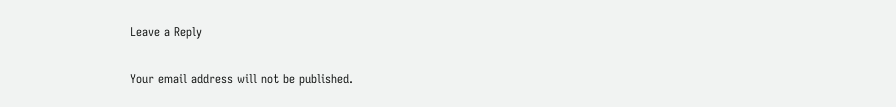Leave a Reply

Your email address will not be published.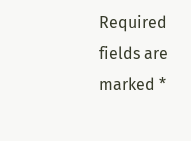Required fields are marked *